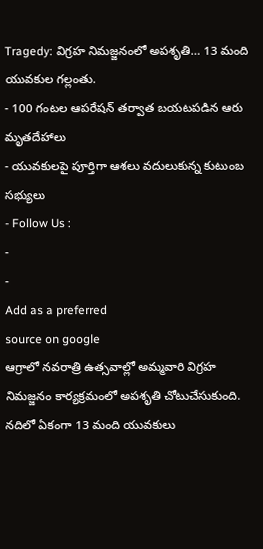Tragedy: విగ్రహ నిమజ్జనంలో అపశృతి… 13 మంది యువకుల గల్లంతు.
- 100 గంటల ఆపరేషన్ తర్వాత బయటపడిన ఆరు మృతదేహాలు
- యువకులపై పూర్తిగా ఆశలు వదులుకున్న కుటుంబ సభ్యులు
- Follow Us :
-
-
Add as a preferred
source on google
ఆగ్రాలో నవరాత్రి ఉత్సవాల్లో అమ్మవారి విగ్రహ నిమజ్జనం కార్యక్రమంలో అపశృతి చోటుచేసుకుంది. నదిలో ఏకంగా 13 మంది యువకులు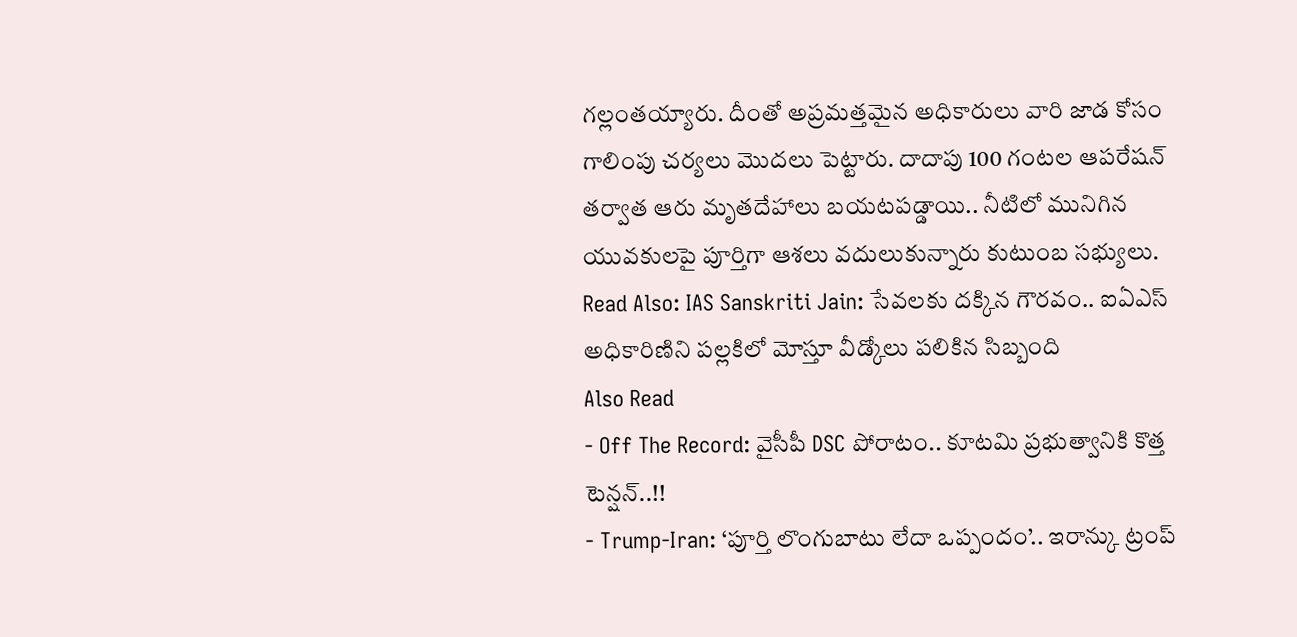గల్లంతయ్యారు. దీంతో అప్రమత్తమైన అధికారులు వారి జాడ కోసం గాలింపు చర్యలు మొదలు పెట్టారు. దాదాపు 100 గంటల ఆపరేషన్ తర్వాత ఆరు మృతదేహాలు బయటపడ్డాయి.. నీటిలో మునిగిన యువకులపై పూర్తిగా ఆశలు వదులుకున్నారు కుటుంబ సభ్యులు.
Read Also: IAS Sanskriti Jain: సేవలకు దక్కిన గౌరవం.. ఐఏఎస్ అధికారిణిని పల్లకిలో మోస్తూ వీడ్కోలు పలికిన సిబ్బంది
Also Read
- Off The Record: వైసీపీ DSC పోరాటం.. కూటమి ప్రభుత్వానికి కొత్త టెన్షన్..!!
- Trump-Iran: ‘పూర్తి లొంగుబాటు లేదా ఒప్పందం’.. ఇరాన్కు ట్రంప్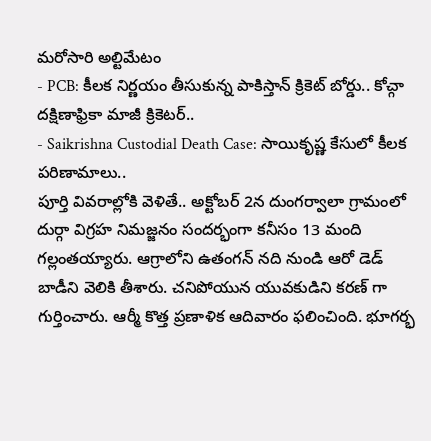మరోసారి అల్టిమేటం
- PCB: కీలక నిర్ణయం తీసుకున్న పాకిస్తాన్ క్రికెట్ బోర్డు.. కోచ్గా దక్షిణాఫ్రికా మాజీ క్రికెటర్..
- Saikrishna Custodial Death Case: సాయికృష్ణ కేసులో కీలక పరిణామాలు..
పూర్తి వివరాల్లోకి వెళితే.. అక్టోబర్ 2న దుంగర్వాలా గ్రామంలో దుర్గా విగ్రహ నిమజ్జనం సందర్భంగా కనీసం 13 మంది గల్లంతయ్యారు. ఆగ్రాలోని ఉతంగన్ నది నుండి ఆరో డెడ్ బాడీని వెలికి తీశారు. చనిపోయున యువకుడిని కరణ్ గా గుర్తించారు. ఆర్మీ కొత్త ప్రణాళిక ఆదివారం ఫలించింది. భూగర్భ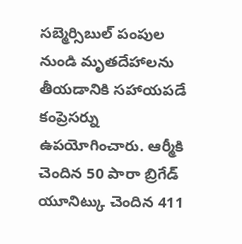సబ్మెర్సిబుల్ పంపుల నుండి మృతదేహాలను తీయడానికి సహాయపడే కంప్రెసర్ను ఉపయోగించారు. ఆర్మీకి చెందిన 50 పారా బ్రిగేడ్ యూనిట్కు చెందిన 411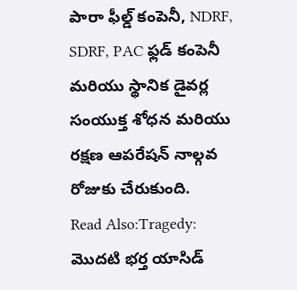పారా ఫీల్డ్ కంపెనీ, NDRF, SDRF, PAC ఫ్లడ్ కంపెనీ మరియు స్థానిక డైవర్ల సంయుక్త శోధన మరియు రక్షణ ఆపరేషన్ నాల్గవ రోజుకు చేరుకుంది.
Read Also:Tragedy: మొదటి భర్త యాసిడ్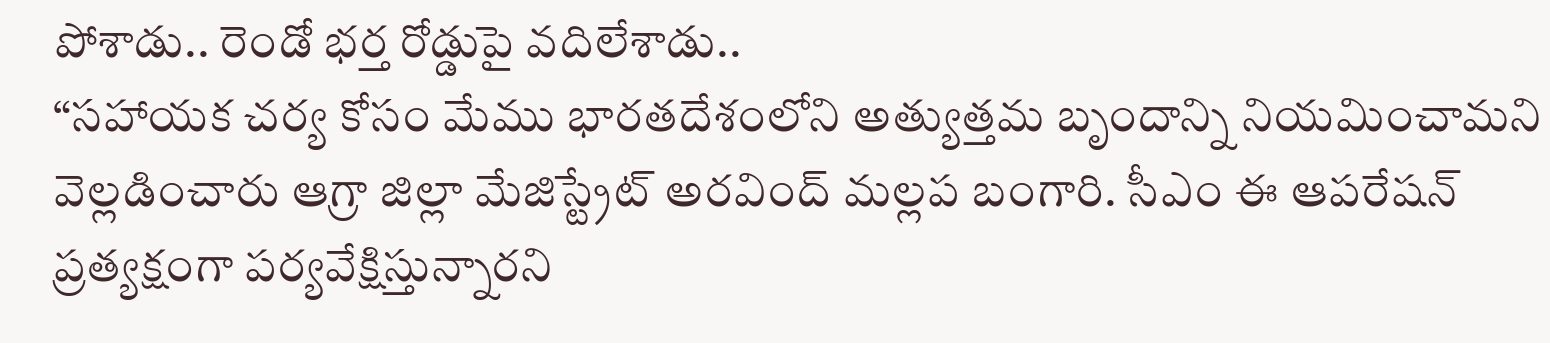పోశాడు.. రెండో భర్త రోడ్డుపై వదిలేశాడు..
“సహాయక చర్య కోసం మేము భారతదేశంలోని అత్యుత్తమ బృందాన్ని నియమించామని వెల్లడించారు ఆగ్రా జిల్లా మేజిస్ట్రేట్ అరవింద్ మల్లప బంగారి. సీఎం ఈ ఆపరేషన్ ప్రత్యక్షంగా పర్యవేక్షిస్తున్నారని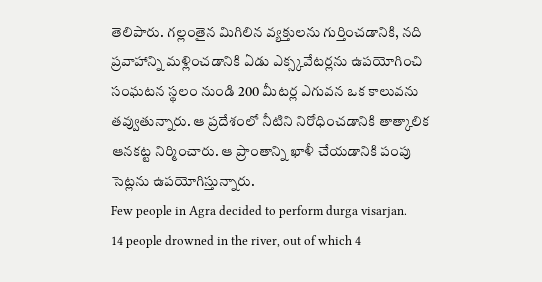తెలిపారు. గల్లంతైన మిగిలిన వ్యక్తులను గుర్తించడానికి, నది ప్రవాహాన్ని మళ్లించడానికి ఏడు ఎక్స్కవేటర్లను ఉపయోగించి సంఘటన స్థలం నుండి 200 మీటర్ల ఎగువన ఒక కాలువను తవ్వుతున్నారు. ఆ ప్రదేశంలో నీటిని నిరోధించడానికి తాత్కాలిక ఆనకట్ట నిర్మించారు. ఆ ప్రాంతాన్ని ఖాళీ చేయడానికి పంపు సెట్లను ఉపయోగిస్తున్నారు.
Few people in Agra decided to perform durga visarjan.
14 people drowned in the river, out of which 4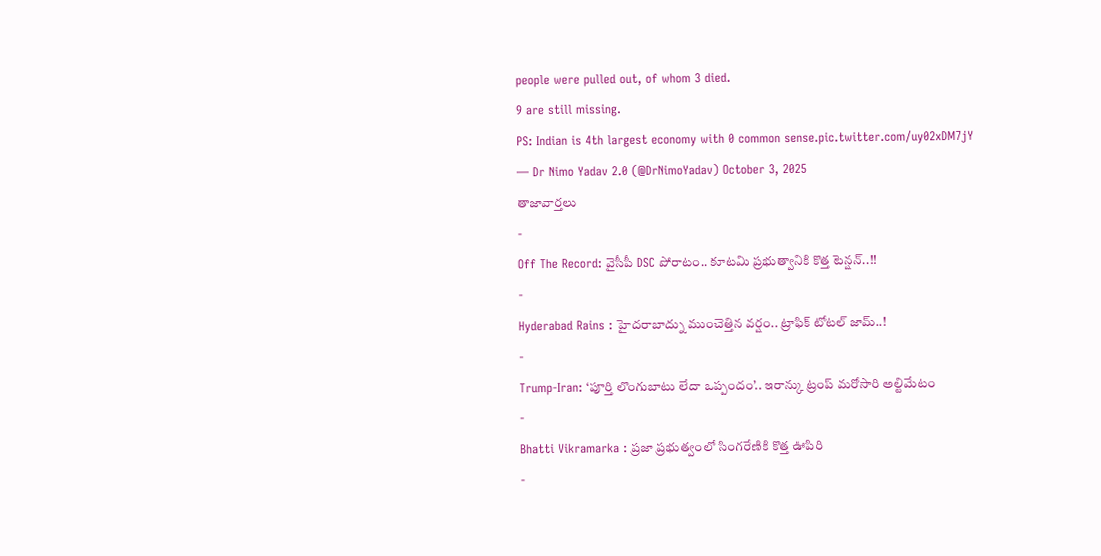people were pulled out, of whom 3 died.
9 are still missing.
PS: Indian is 4th largest economy with 0 common sense.pic.twitter.com/uy02xDM7jY
— Dr Nimo Yadav 2.0 (@DrNimoYadav) October 3, 2025
తాజావార్తలు
-
Off The Record: వైసీపీ DSC పోరాటం.. కూటమి ప్రభుత్వానికి కొత్త టెన్షన్..!!
-
Hyderabad Rains : హైదరాబాద్ను ముంచెత్తిన వర్షం.. ట్రాఫిక్ టోటల్ జామ్..!
-
Trump-Iran: ‘పూర్తి లొంగుబాటు లేదా ఒప్పందం’.. ఇరాన్కు ట్రంప్ మరోసారి అల్టిమేటం
-
Bhatti Vikramarka : ప్రజా ప్రభుత్వంలో సింగరేణికి కొత్త ఊపిరి
-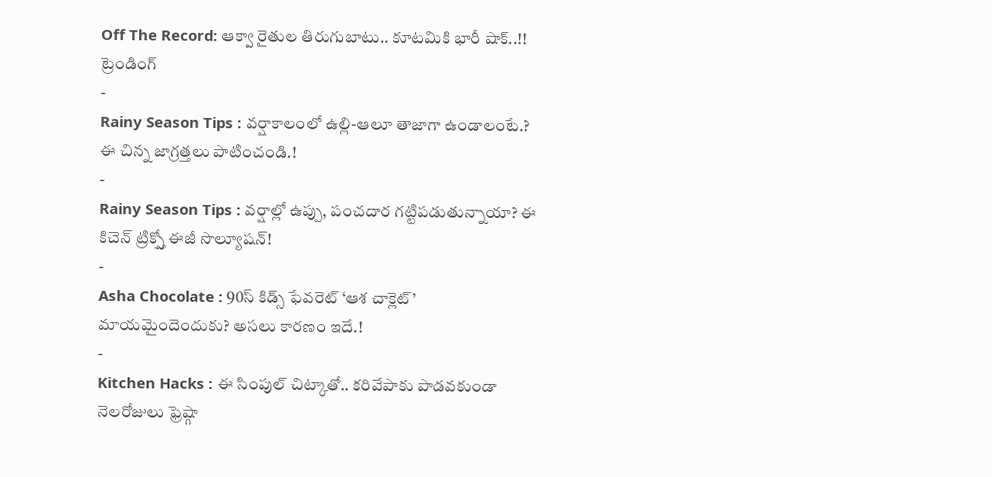Off The Record: ఆక్వా రైతుల తిరుగుబాటు.. కూటమికి భారీ షాక్..!!
ట్రెండింగ్
-
Rainy Season Tips : వర్షాకాలంలో ఉల్లి-ఆలూ తాజాగా ఉండాలంటే.? ఈ చిన్న జాగ్రత్తలు పాటించండి.!
-
Rainy Season Tips : వర్షాల్లో ఉప్పు, పంచదార గట్టిపడుతున్నాయా? ఈ కిచెన్ ట్రిక్స్తో ఈజీ సొల్యూషన్!
-
Asha Chocolate : 90స్ కిడ్స్ ఫేవరెట్ ‘ఆశ చాక్లెట్’ మాయమైందెందుకు? అసలు కారణం ఇదే.!
-
Kitchen Hacks : ఈ సింపుల్ చిట్కాతో.. కరివేపాకు పాడవకుండా నెలరోజులు ఫ్రెష్గా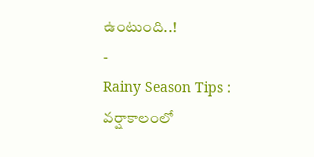ఉంటుంది..!
-
Rainy Season Tips : వర్షాకాలంలో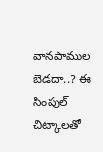వానపాముల బెడదా..? ఈ సింపుల్ చిట్కాలతో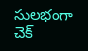సులభంగా చెక్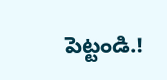పెట్టండి.!